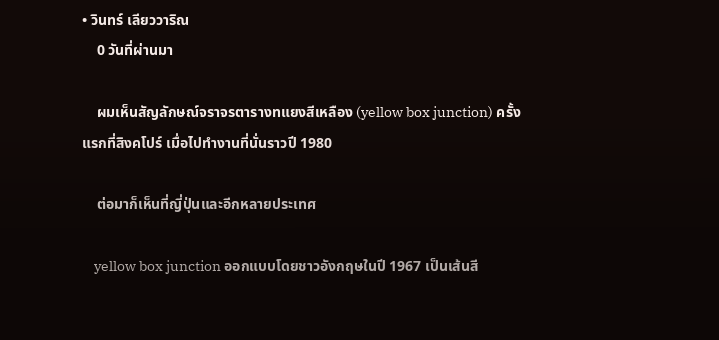• วินทร์ เลียววาริณ
    0 วันที่ผ่านมา

    ผมเห็นสัญลักษณ์จราจรตารางทแยงสีเหลือง (yellow box junction) ครั้งแรกที่สิงคโปร์ เมื่อไปทำงานที่นั่นราวปี 1980

    ต่อมาก็เห็นที่ญี่ปุ่นและอีกหลายประเทศ

    yellow box junction ออกแบบโดยชาวอังกฤษในปี 1967 เป็นเส้นสี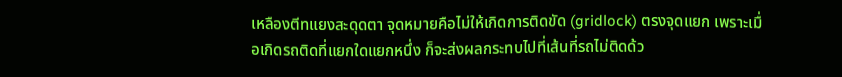เหลืองตีทแยงสะดุดตา จุดหมายคือไม่ให้เกิดการติดขัด (gridlock) ตรงจุดแยก เพราะเมื่อเกิดรถติดที่แยกใดแยกหนึ่ง ก็จะส่งผลกระทบไปที่เส้นที่รถไม่ติดด้ว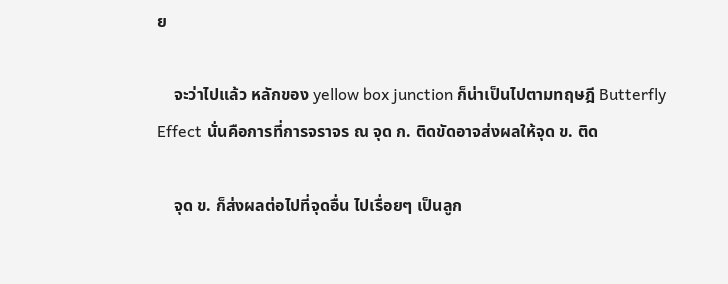ย

    จะว่าไปแล้ว หลักของ yellow box junction ก็น่าเป็นไปตามทฤษฎี Butterfly Effect นั่นคือการที่การจราจร ณ จุด ก. ติดขัดอาจส่งผลให้จุด ข. ติด

    จุด ข. ก็ส่งผลต่อไปที่จุดอื่น ไปเรื่อยๆ เป็นลูก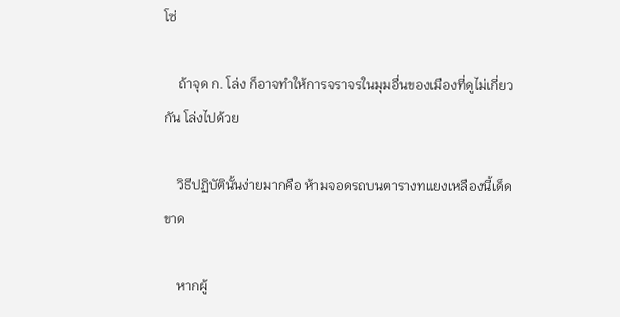โซ่

    ถ้าจุด ก. โล่ง ก็อาจทำให้การจราจรในมุมอื่นของเมืองที่ดูไม่เกี่ยวกัน โล่งไปด้วย

    วิธีปฏิบัตินั้นง่ายมากคือ ห้ามจอดรถบนตารางทแยงเหลืองนี้เด็ดขาด

    หากผู้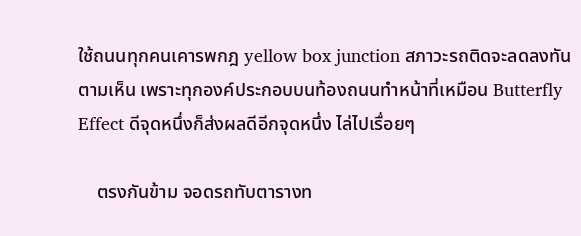ใช้ถนนทุกคนเคารพกฎ yellow box junction สภาวะรถติดจะลดลงทันตามเห็น เพราะทุกองค์ประกอบบนท้องถนนทำหน้าที่เหมือน Butterfly Effect ดีจุดหนึ่งก็ส่งผลดีอีกจุดหนึ่ง ไล่ไปเรื่อยๆ

    ตรงกันข้าม จอดรถทับตารางท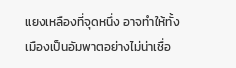แยงเหลืองที่จุดหนึ่ง อาจทำให้ทั้งเมืองเป็นอัมพาตอย่างไม่น่าเชื่อ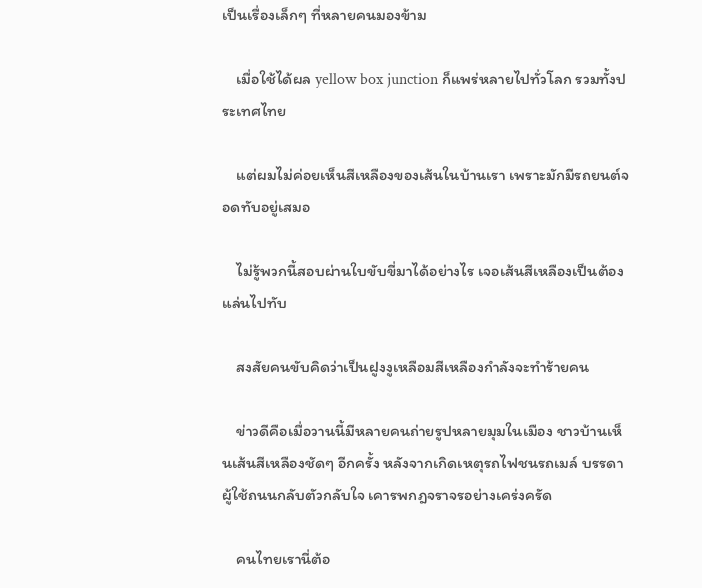เป็นเรื่องเล็กๆ ที่หลายคนมองข้าม

    เมื่อใช้ได้ผล yellow box junction ก็แพร่หลายไปทั่วโลก รวมทั้งประเทศไทย

    แต่ผมไม่ค่อยเห็นสีเหลืองของเส้นในบ้านเรา เพราะมักมีรถยนต์จอดทับอยู่เสมอ

    ไม่รู้พวกนี้สอบผ่านใบขับขี่มาได้อย่างไร เจอเส้นสีเหลืองเป็นต้องแล่นไปทับ

    สงสัยคนขับคิดว่าเป็นฝูงงูเหลือมสีเหลืองกำลังจะทำร้ายคน

    ข่าวดีคือเมื่อวานนี้มีหลายคนถ่ายรูปหลายมุมในเมือง ชาวบ้านเห็นเส้นสีเหลืองชัดๆ อีกครั้ง หลังจากเกิดเหตุรถไฟชนรถเมล์ บรรดาผู้ใช้ถนนกลับตัวกลับใจ เคารพกฎจราจรอย่างเคร่งครัด

    คนไทยเรานี่ต้อ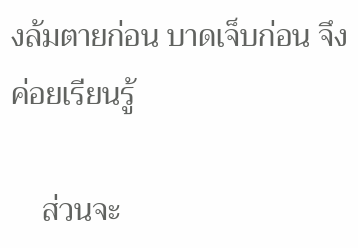งล้มตายก่อน บาดเจ็บก่อน จึงค่อยเรียนรู้

    ส่วนจะ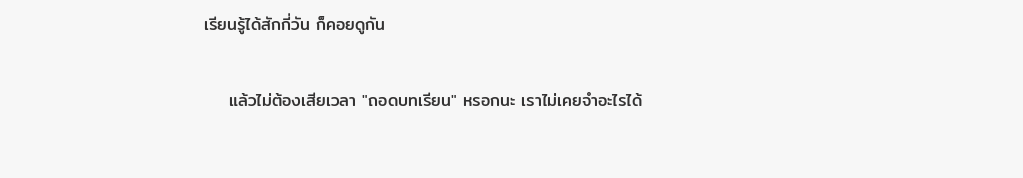เรียนรู้ได้สักกี่วัน ก็คอยดูกัน

    แล้วไม่ต้องเสียเวลา "ถอดบทเรียน" หรอกนะ เราไม่เคยจำอะไรได้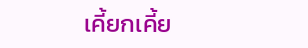เคี้ยกเคี้ย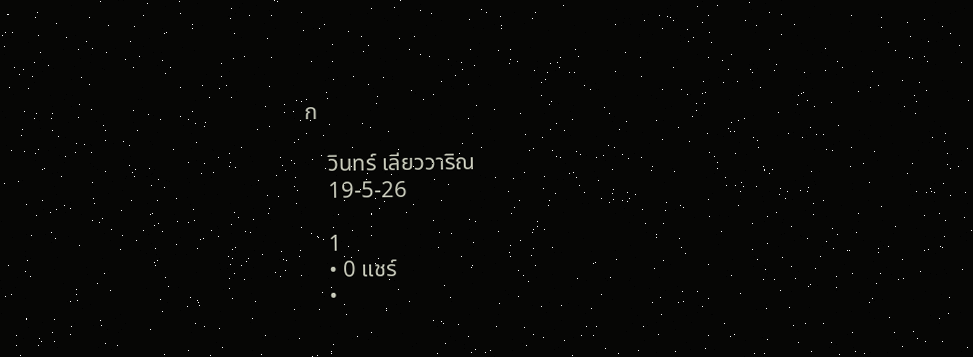ก

    วินทร์ เลียววาริณ
    19-5-26

    1
    • 0 แชร์
    •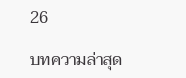26

บทความล่าสุด